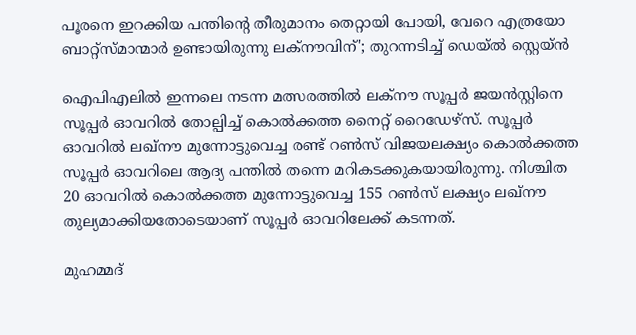പൂരനെ ഇറക്കിയ പന്തിന്റെ തീരുമാനം തെറ്റായി പോയി, വേറെ എത്രയോ ബാറ്റ്‌സ്മാന്മാർ ഉണ്ടായിരുന്നു ലക്‌നൗവിന്'; തുറന്നടിച്ച് ഡെയ്‌ൽ സ്റ്റെയ്‌ൻ

ഐപിഎലിൽ ഇന്നലെ നടന്ന മത്സരത്തിൽ ലക്‌നൗ സൂപ്പർ ജയൻസ്റ്റിനെ സൂപ്പർ ഓവറിൽ തോല്പിച്ച് കൊൽക്കത്ത നൈറ്റ് റൈഡേഴ്‌സ്. സൂപ്പർ ഓവറിൽ ലഖ്‌നൗ മുന്നോട്ടുവെച്ച രണ്ട് റൺസ് വിജയലക്ഷ്യം കൊൽക്കത്ത സൂപ്പർ ഓവറിലെ ആദ്യ പന്തിൽ തന്നെ മറികടക്കുകയായിരുന്നു. നിശ്ചിത 20 ഓവറിൽ കൊൽക്കത്ത മുന്നോട്ടുവെച്ച 155 റൺസ് ലക്ഷ്യം ലഖ്‌നൗ തുല്യമാക്കിയതോടെയാണ് സൂപ്പർ ഓവറിലേക്ക് കടന്നത്.

മുഹമ്മദ്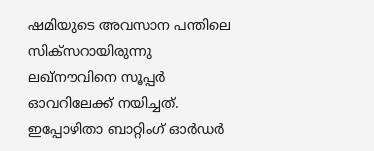ഷമിയുടെ അവസാന പന്തിലെ സിക്സറായിരുന്നു ലഖ്‌നൗവിനെ സൂപ്പർ ഓവറിലേക്ക് നയിച്ചത്. ഇപ്പോഴിതാ ബാറ്റിംഗ് ഓർഡർ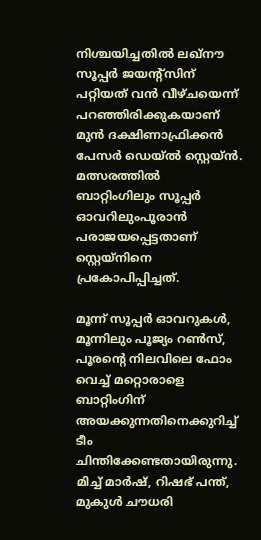നിശ്ചയിച്ചതിൽ ലഖ്‌നൗ സൂപ്പർ ജയന്‍റ്സിന് പറ്റിയത് വൻ വീഴ്ചയെന്ന് പറഞ്ഞിരിക്കുകയാണ് മുൻ ദക്ഷിണാഫ്രിക്കൻ പേസർ ഡെയ്‌ൽ സ്റ്റെയ്‌ൻ. മത്സരത്തിൽ ബാറ്റിംഗിലും സൂപ്പർ ഓവറിലുംപൂരാൻ പരാജയപ്പെട്ടതാണ് സ്റ്റെയ്‌നിനെ പ്രകോപിപ്പിച്ചത്.

മൂന്ന് സൂപ്പർ ഓവറുകൾ, മൂന്നിലും പൂജ്യം റൺസ്, പൂരന്‍റെ നിലവിലെ ഫോം വെച്ച് മറ്റൊരാളെ ബാറ്റിംഗിന് അയക്കുന്നതിനെക്കുറിച്ച് ടീം ചിന്തിക്കേണ്ടതായിരുന്നു. മിച്ച് മാർഷ്, റിഷഭ് പന്ത്, മുകുൾ ചൗധരി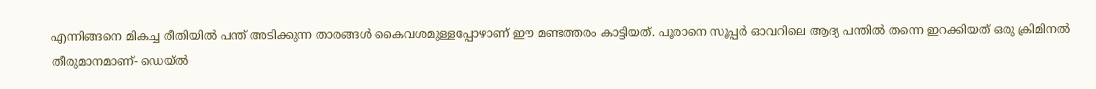എന്നിങ്ങനെ മികച്ച രീതിയിൽ പന്ത് അടിക്കുന്ന താരങ്ങൾ കൈവശമുള്ളപ്പോഴാണ് ഈ മണ്ടത്തരം കാട്ടിയത്. പൂരാനെ സൂപ്പർ ഓവറിലെ ആദ്യ പന്തിൽ തന്നെ ഇറക്കിയത് ഒരു ക്രിമിനൽ തീരുമാനമാണ്- ഡെയ്‌ൽ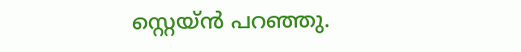സ്റ്റെയ്‌ൻ പറഞ്ഞു.